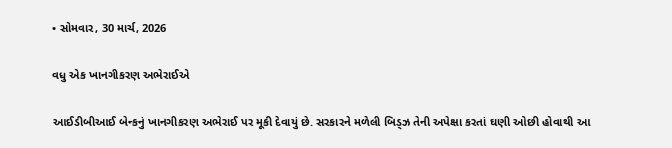• સોમવાર, 30 માર્ચ, 2026

વધુ એક ખાનગીકરણ અભેરાઈએ

આઈડીબીઆઈ બેન્કનું ખાનગીકરણ અભેરાઈ પર મૂકી દેવાયું છે. સરકારને મળેલી બિડ્ઝ તેની અપેક્ષા કરતાં ઘણી ઓછી હોવાથી આ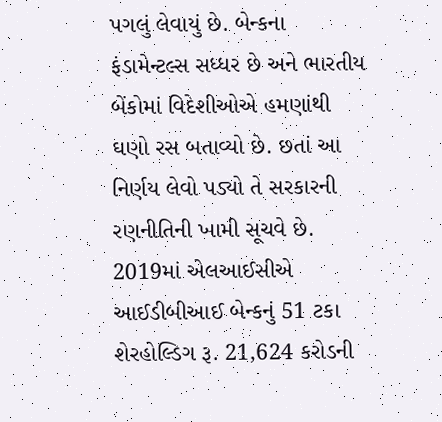પગલું લેવાયું છે. બેન્કના ફંડામેન્ટલ્સ સધ્ધર છે અને ભારતીય બેંકોમાં વિદેશીઓએ હમણાંથી ઘણો રસ બતાવ્યો છે. છતાં આ નિર્ણય લેવો પડ્યો તે સરકારની રણનીતિની ખામી સૂચવે છે. 2019માં એલઆઈસીએ આઈડીબીઆઈ બેન્કનું 51 ટકા શેરહોલ્ડિગ રૂ. 21,624 કરોડની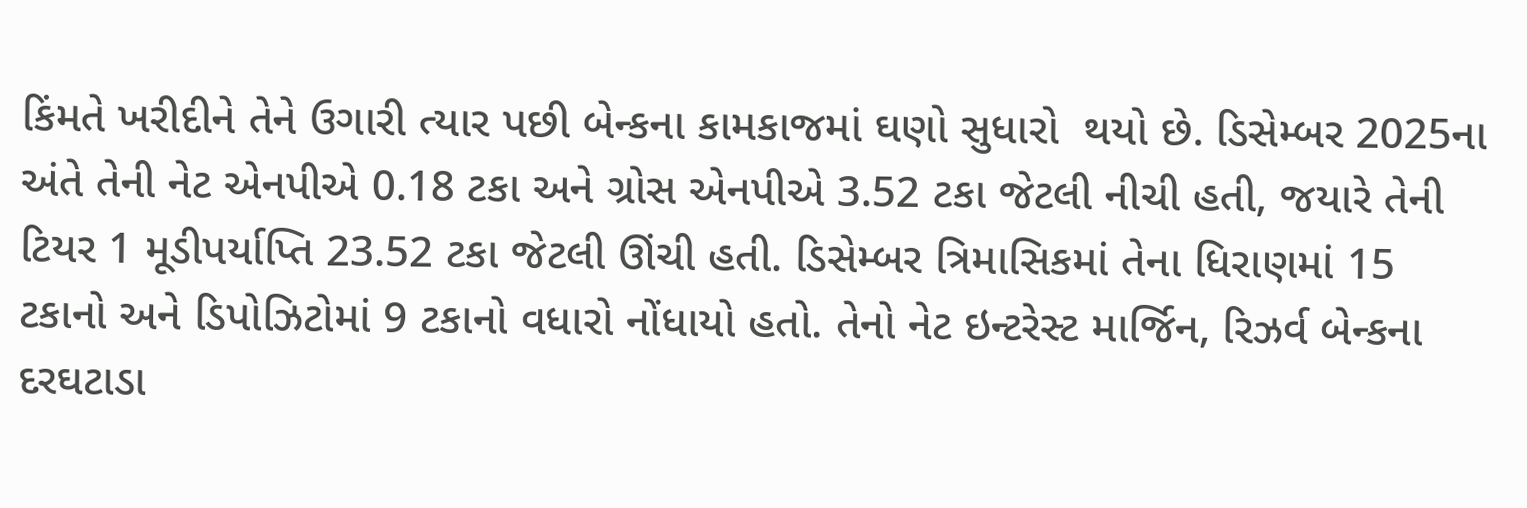કિંમતે ખરીદીને તેને ઉગારી ત્યાર પછી બેન્કના કામકાજમાં ઘણો સુધારો  થયો છે. ડિસેમ્બર 2025ના અંતે તેની નેટ એનપીએ 0.18 ટકા અને ગ્રોસ એનપીએ 3.52 ટકા જેટલી નીચી હતી, જયારે તેની ટિયર 1 મૂડીપર્યાપ્તિ 23.52 ટકા જેટલી ઊંચી હતી. ડિસેમ્બર ત્રિમાસિકમાં તેના ધિરાણમાં 15 ટકાનો અને ડિપોઝિટોમાં 9 ટકાનો વધારો નોંધાયો હતો. તેનો નેટ ઇન્ટરેસ્ટ માર્જિન, રિઝર્વ બેન્કના દરઘટાડા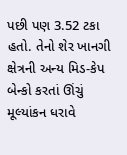પછી પણ 3.52 ટકા હતો. તેનો શેર ખાનગી ક્ષેત્રની અન્ય મિડ-કેપ બેન્કો કરતાં ઊંચું મૂલ્યાંકન ધરાવે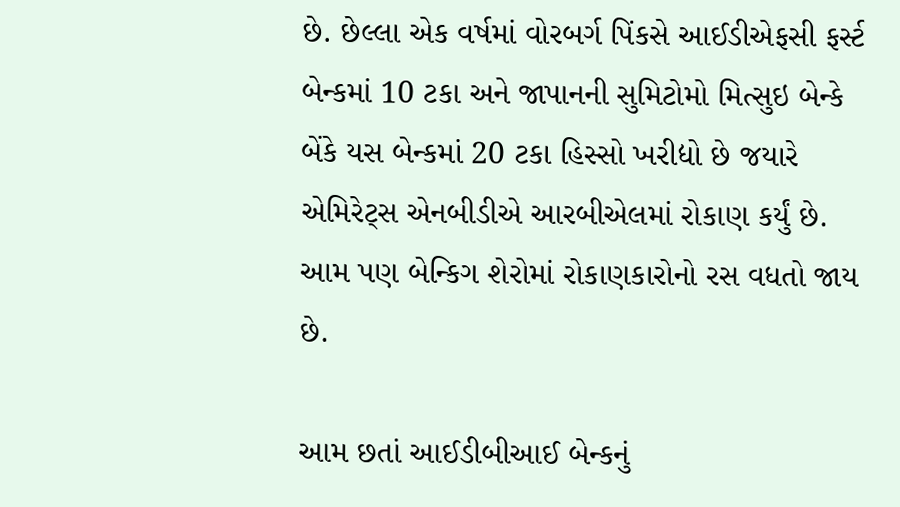છે. છેલ્લા એક વર્ષમાં વોરબર્ગ પિંકસે આઈડીએફસી ફર્સ્ટ બેન્કમાં 10 ટકા અને જાપાનની સુમિટોમો મિત્સુઇ બેન્કે બેંકે યસ બેન્કમાં 20 ટકા હિસ્સો ખરીદ્યો છે જયારે એમિરેટ્સ એનબીડીએ આરબીએલમાં રોકાણ કર્યું છે. આમ પણ બેન્કિગ શેરોમાં રોકાણકારોનો રસ વધતો જાય છે.

આમ છતાં આઈડીબીઆઈ બેન્કનું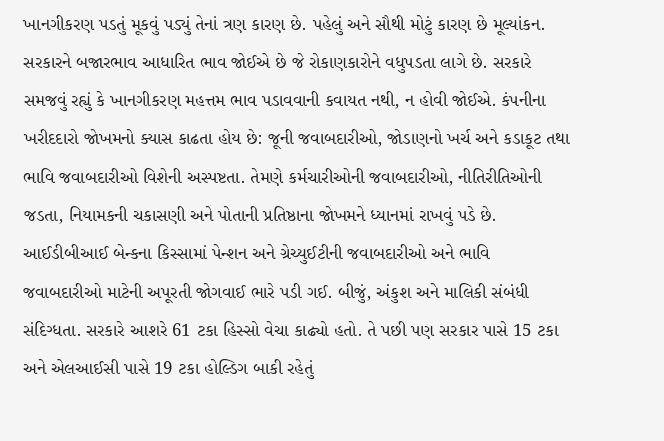ખાનગીકરણ પડતું મૂકવું પડ્યું તેનાં ત્રણ કારણ છે. પહેલું અને સૌથી મોટું કારણ છે મૂલ્યાંકન. સરકારને બજારભાવ આધારિત ભાવ જોઈએ છે જે રોકાણકારોને વધુપડતા લાગે છે. સરકારે સમજવું રહ્યું કે ખાનગીકરણ મહત્તમ ભાવ પડાવવાની કવાયત નથી, ન હોવી જોઈએ. કંપનીના ખરીદદારો જોખમનો ક્યાસ કાઢતા હોય છે: જૂની જવાબદારીઓ, જોડાણનો ખર્ચ અને કડાકૂટ તથા ભાવિ જવાબદારીઓ વિશેની અસ્પષ્ટતા. તેમણે કર્મચારીઓની જવાબદારીઓ, નીતિરીતિઓની જડતા, નિયામકની ચકાસણી અને પોતાની પ્રતિષ્ઠાના જોખમને ધ્યાનમાં રાખવું પડે છે. આઈડીબીઆઈ બેન્કના કિસ્સામાં પેન્શન અને ગ્રેચ્યુઈટીની જવાબદારીઓ અને ભાવિ જવાબદારીઓ માટેની અપૂરતી જોગવાઈ ભારે પડી ગઈ. બીજું, અંકુશ અને માલિકી સંબંધી સંદિગ્ધતા. સરકારે આશરે 61 ટકા હિસ્સો વેચા કાઢ્યો હતો. તે પછી પણ સરકાર પાસે 15 ટકા અને એલઆઈસી પાસે 19 ટકા હોલ્ડિગ બાકી રહેતું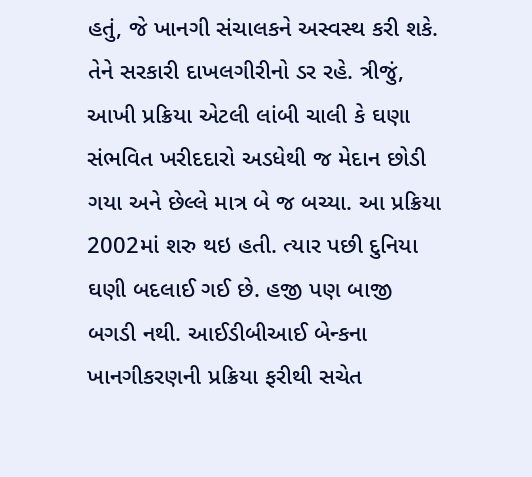હતું, જે ખાનગી સંચાલકને અસ્વસ્થ કરી શકે. તેને સરકારી દાખલગીરીનો ડર રહે. ત્રીજું, આખી પ્રક્રિયા એટલી લાંબી ચાલી કે ઘણા સંભવિત ખરીદદારો અડધેથી જ મેદાન છોડી ગયા અને છેલ્લે માત્ર બે જ બચ્યા. આ પ્રક્રિયા 2002માં શરુ થઇ હતી. ત્યાર પછી દુનિયા ઘણી બદલાઈ ગઈ છે. હજી પણ બાજી બગડી નથી. આઈડીબીઆઈ બેન્કના ખાનગીકરણની પ્રક્રિયા ફરીથી સચેત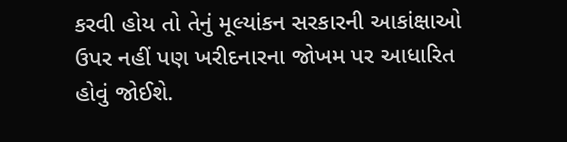કરવી હોય તો તેનું મૂલ્યાંકન સરકારની આકાંક્ષાઓ ઉપર નહીં પણ ખરીદનારના જોખમ પર આધારિત હોવું જોઈશે.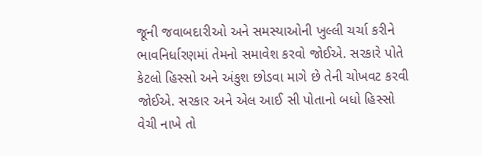જૂની જવાબદારીઓ અને સમસ્યાઓની ખુલ્લી ચર્ચા કરીને ભાવનિર્ધારણમાં તેમનો સમાવેશ કરવો જોઈએ. સરકારે પોતે કેટલો હિસ્સો અને અંકુશ છોડવા માગે છે તેની ચોખવટ કરવી જોઈએ. સરકાર અને એલ આઈ સી પોતાનો બધો હિસ્સો વેચી નાખે તો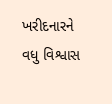ખરીદનારને વધુ વિશ્વાસ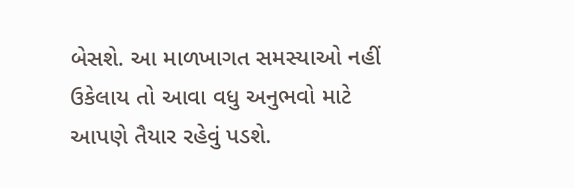બેસશે. આ માળખાગત સમસ્યાઓ નહીં ઉકેલાય તો આવા વધુ અનુભવો માટે આપણે તૈયાર રહેવું પડશે.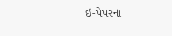ઇ-પેપરના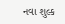નવા શુલ્ક